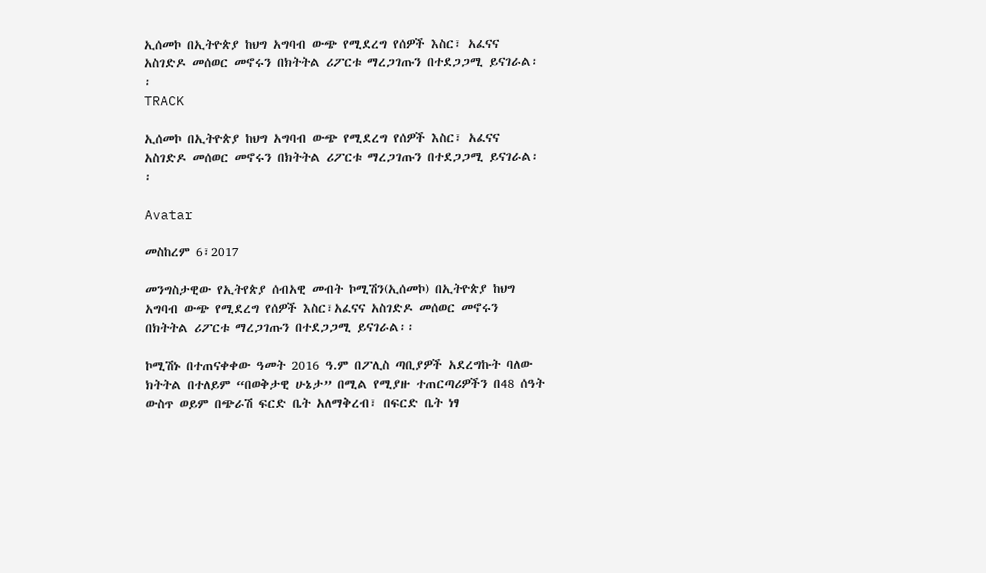ኢሰመኮ በኢትዮጵያ ከህግ አግባብ ውጭ የሚደረግ የሰዎች እስር፣ አፈናና አስገድዶ መሰወር መኖሩን በክትትል ሪፖርቱ ማረጋገጡን በተደጋጋሚ ይናገራል፡፡
TRACK

ኢሰመኮ በኢትዮጵያ ከህግ አግባብ ውጭ የሚደረግ የሰዎች እስር፣ አፈናና አስገድዶ መሰወር መኖሩን በክትትል ሪፖርቱ ማረጋገጡን በተደጋጋሚ ይናገራል፡፡

Avatar

መስከረም 6፣2017

መንግስታዊው የኢትየጵያ ሰብአዊ መብት ኮሚሽን(ኢሰመኮ) በኢትዮጵያ ከህግ አግባብ ውጭ የሚደረግ የሰዎች እስር፣አፈናና አስገድዶ መሰወር መኖሩን በክትትል ሪፖርቱ ማረጋገጡን በተደጋጋሚ ይናገራል፡፡

ኮሚሽኑ በተጠናቀቀው ዓመት 2016 ዓ.ም በፖሊስ ጣቢያዎች አደረግኩት ባለው ክትትል በተለይም “በወቅታዊ ሁኔታ” በሚል የሚያዙ ተጠርጣሪዎችን በ48 ሰዓት ውስጥ ወይም በጭራሽ ፍርድ ቤት አለማቅረብ፣ በፍርድ ቤት ነፃ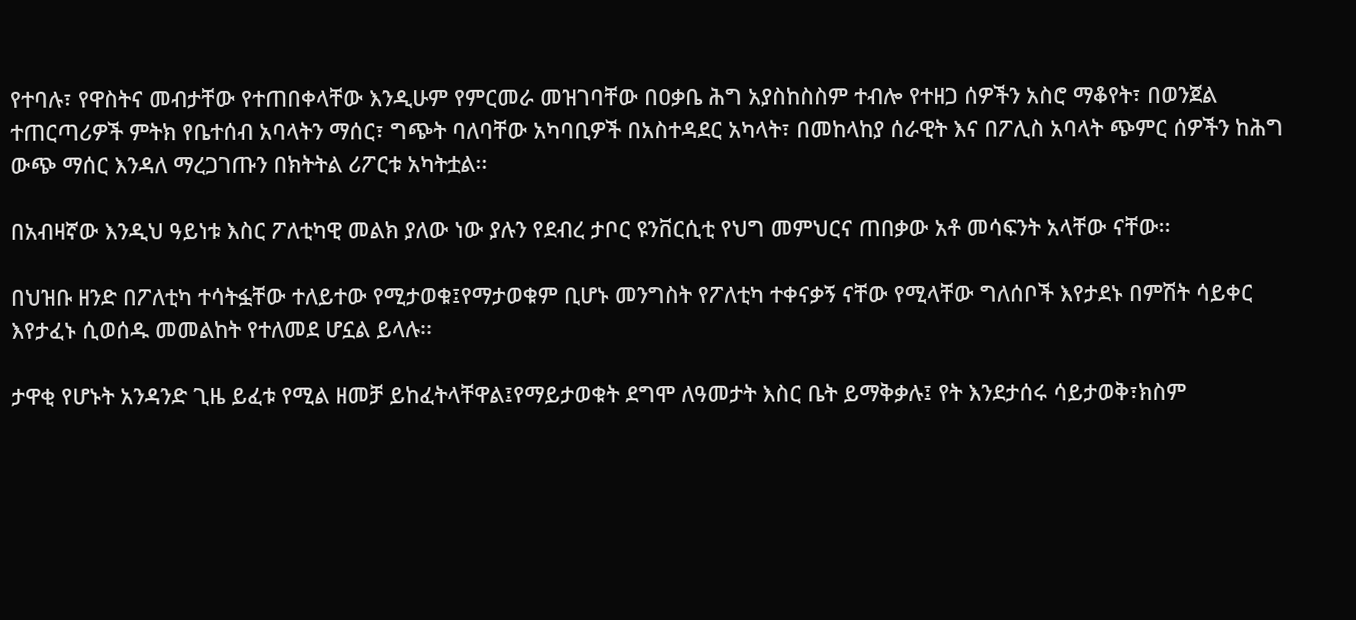የተባሉ፣ የዋስትና መብታቸው የተጠበቀላቸው እንዲሁም የምርመራ መዝገባቸው በዐቃቤ ሕግ አያስከስስም ተብሎ የተዘጋ ሰዎችን አስሮ ማቆየት፣ በወንጀል ተጠርጣሪዎች ምትክ የቤተሰብ አባላትን ማሰር፣ ግጭት ባለባቸው አካባቢዎች በአስተዳደር አካላት፣ በመከላከያ ሰራዊት እና በፖሊስ አባላት ጭምር ሰዎችን ከሕግ ውጭ ማሰር እንዳለ ማረጋገጡን በክትትል ሪፖርቱ አካትቷል፡፡

በአብዛኛው እንዲህ ዓይነቱ እስር ፖለቲካዊ መልክ ያለው ነው ያሉን የደብረ ታቦር ዩንቨርሲቲ የህግ መምህርና ጠበቃው አቶ መሳፍንት አላቸው ናቸው፡፡

በህዝቡ ዘንድ በፖለቲካ ተሳትፏቸው ተለይተው የሚታወቁ፤የማታወቁም ቢሆኑ መንግስት የፖለቲካ ተቀናቃኝ ናቸው የሚላቸው ግለሰቦች እየታደኑ በምሽት ሳይቀር እየታፈኑ ሲወሰዱ መመልከት የተለመደ ሆኗል ይላሉ፡፡

ታዋቂ የሆኑት አንዳንድ ጊዜ ይፈቱ የሚል ዘመቻ ይከፈትላቸዋል፤የማይታወቁት ደግሞ ለዓመታት እስር ቤት ይማቅቃሉ፤ የት እንደታሰሩ ሳይታወቅ፣ክስም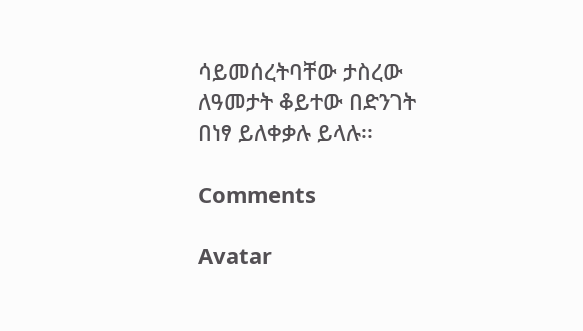ሳይመሰረትባቸው ታስረው ለዓመታት ቆይተው በድንገት በነፃ ይለቀቃሉ ይላሉ፡፡

Comments

Avatar